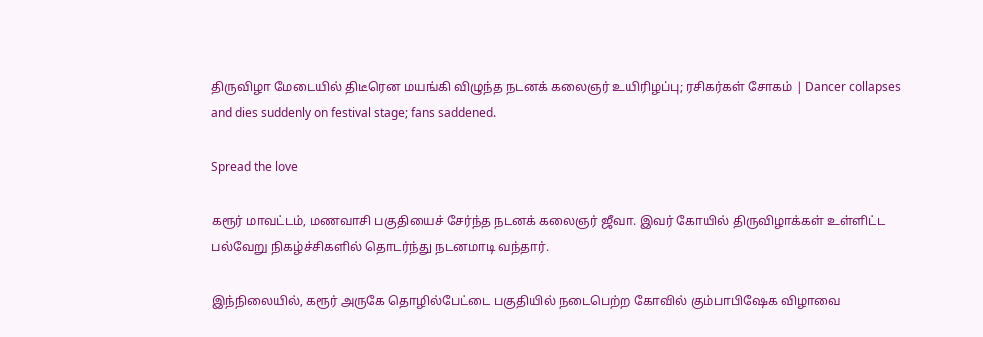திருவிழா மேடையில் திடீரென மயங்கி விழுந்த நடனக் கலைஞர் உயிரிழப்பு; ரசிகர்கள் சோகம் | Dancer collapses and dies suddenly on festival stage; fans saddened.

Spread the love

கரூர் மாவட்டம், மணவாசி பகுதியைச் சேர்ந்த நடனக் கலைஞர் ஜீவா. இவர் கோயில் திருவிழாக்கள் உள்ளிட்ட பல்வேறு நிகழ்ச்சிகளில் தொடர்ந்து நடனமாடி வந்தார்.

இந்நிலையில், கரூர் அருகே தொழில்பேட்டை பகுதியில் நடைபெற்ற கோவில் கும்பாபிஷேக விழாவை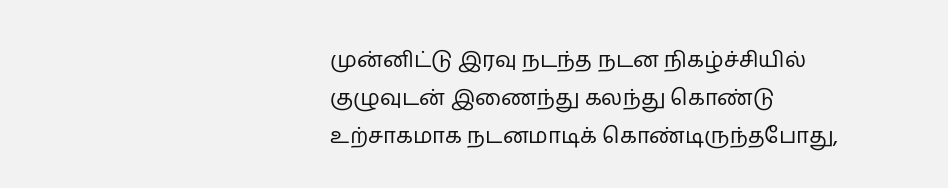முன்னிட்டு இரவு நடந்த நடன நிகழ்ச்சியில் குழுவுடன் இணைந்து கலந்து கொண்டு உற்சாகமாக நடனமாடிக் கொண்டிருந்தபோது,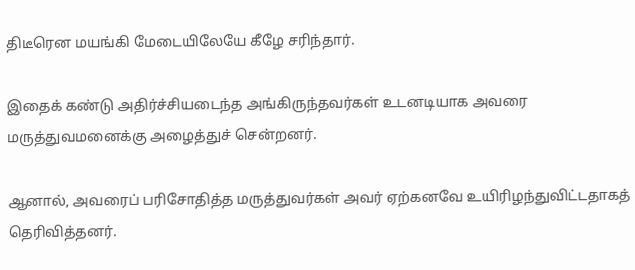திடீரென மயங்கி மேடையிலேயே கீழே சரிந்தார்.

இதைக் கண்டு அதிர்ச்சியடைந்த அங்கிருந்தவர்கள் உடனடியாக அவரை மருத்துவமனைக்கு அழைத்துச் சென்றனர்.

ஆனால், அவரைப் பரிசோதித்த மருத்துவர்கள் அவர் ஏற்கனவே உயிரிழந்துவிட்டதாகத் தெரிவித்தனர்.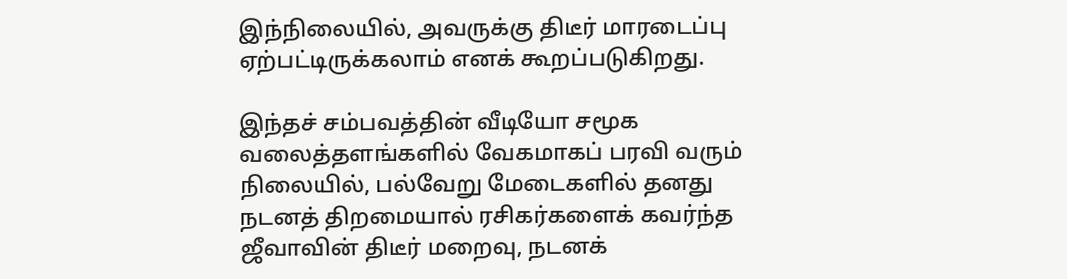இந்நிலையில், அவருக்கு திடீர் மாரடைப்பு ஏற்பட்டிருக்கலாம் எனக் கூறப்படுகிறது.

இந்தச் சம்பவத்தின் வீடியோ சமூக வலைத்தளங்களில் வேகமாகப் பரவி வரும் நிலையில், பல்வேறு மேடைகளில் தனது நடனத் திறமையால் ரசிகர்களைக் கவர்ந்த ஜீவாவின் திடீர் மறைவு, நடனக்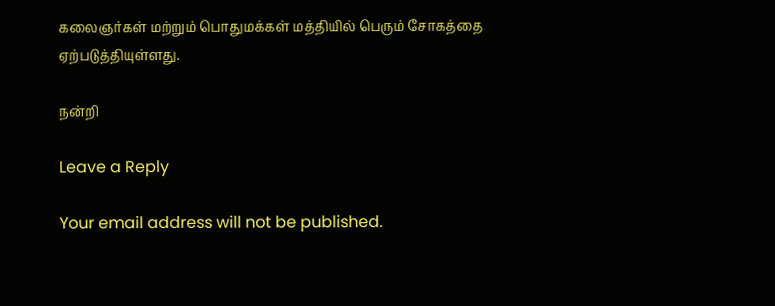கலைஞர்கள் மற்றும் பொதுமக்கள் மத்தியில் பெரும் சோகத்தை ஏற்படுத்தியுள்ளது.

நன்றி

Leave a Reply

Your email address will not be published.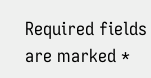Required fields are marked *